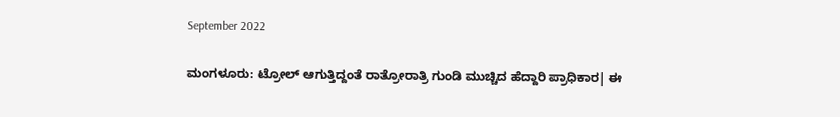September 2022

ಮಂಗಳೂರು: ಟ್ರೋಲ್ ಆಗುತ್ತಿದ್ದಂತೆ ರಾತ್ರೋರಾತ್ರಿ ಗುಂಡಿ ಮುಚ್ಚಿದ ಹೆದ್ದಾರಿ ಪ್ರಾಧಿಕಾರ| ಈ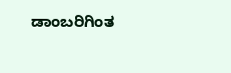ಡಾಂಬರಿಗಿಂತ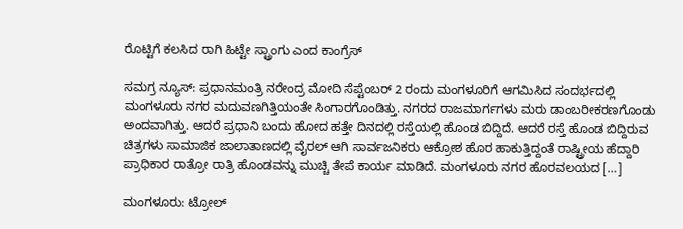ರೊಟ್ಟಿಗೆ ಕಲಸಿದ ರಾಗಿ ಹಿಟ್ಟೇ ಸ್ಟ್ರಾಂಗು ಎಂದ ಕಾಂಗ್ರೆಸ್

ಸಮಗ್ರ ನ್ಯೂಸ್: ಪ್ರಧಾನಮಂತ್ರಿ ನರೇಂದ್ರ ಮೋದಿ ಸೆಪ್ಟೆಂಬರ್ 2 ರಂದು ಮಂಗಳೂರಿಗೆ ಆಗಮಿಸಿದ ಸಂದರ್ಭದಲ್ಲಿ ಮಂಗಳೂರು ನಗರ ಮದುವಣಗಿತ್ತಿಯಂತೇ ಸಿಂಗಾರಗೊಂಡಿತ್ತು. ನಗರದ ರಾಜಮಾರ್ಗಗಳು ಮರು ಡಾಂಬರೀಕರಣಗೊಂಡು ಅಂದವಾಗಿತ್ತು. ಆದರೆ ಪ್ರಧಾನಿ ಬಂದು ಹೋದ ಹತ್ತೇ ದಿನದಲ್ಲಿ ರಸ್ತೆಯಲ್ಲಿ ಹೊಂಡ‌ ಬಿದ್ದಿದೆ. ಆದರೆ ರಸ್ತೆ ಹೊಂಡ ಬಿದ್ದಿರುವ ಚಿತ್ರಗಳು ಸಾಮಾಜಿಕ ಜಾಲಾತಾಣದಲ್ಲಿ ವೈರಲ್ ಆಗಿ ಸಾರ್ವಜನಿಕರು ಆಕ್ರೋಶ ಹೊರ ಹಾಕುತ್ತಿದ್ದಂತೆ ರಾಷ್ಟ್ರೀಯ ಹೆದ್ದಾರಿ ಪ್ರಾಧಿಕಾರ ರಾತ್ರೋ ರಾತ್ರಿ ಹೊಂಡವನ್ನು ಮುಚ್ಚಿ ತೇಪೆ ಕಾರ್ಯ ಮಾಡಿದೆ. ಮಂಗಳೂರು ನಗರ ಹೊರವಲಯದ […]

ಮಂಗಳೂರು: ಟ್ರೋಲ್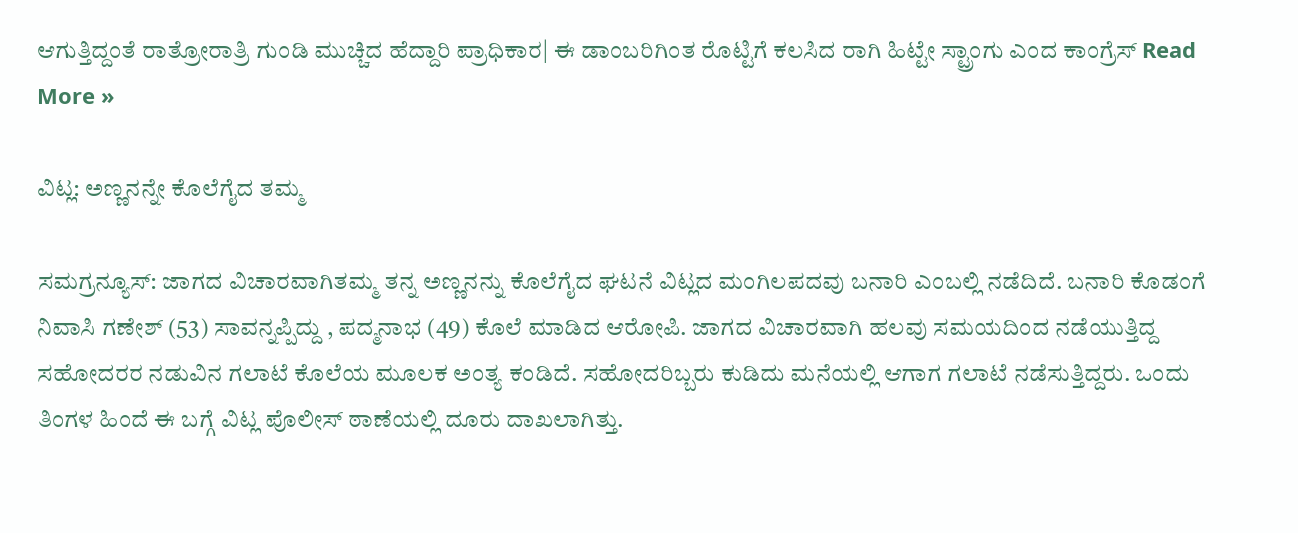ಆಗುತ್ತಿದ್ದಂತೆ ರಾತ್ರೋರಾತ್ರಿ ಗುಂಡಿ ಮುಚ್ಚಿದ ಹೆದ್ದಾರಿ ಪ್ರಾಧಿಕಾರ| ಈ ಡಾಂಬರಿಗಿಂತ ರೊಟ್ಟಿಗೆ ಕಲಸಿದ ರಾಗಿ ಹಿಟ್ಟೇ ಸ್ಟ್ರಾಂಗು ಎಂದ ಕಾಂಗ್ರೆಸ್ Read More »

ವಿಟ್ಲ: ಅಣ್ಣನನ್ನೇ ಕೊಲೆಗೈದ ತಮ್ಮ

ಸಮಗ್ರನ್ಯೂಸ್: ಜಾಗದ ವಿಚಾರವಾಗಿತಮ್ಮ ತನ್ನ ಅಣ್ಣನನ್ನು ಕೊಲೆಗೈದ ಘಟನೆ ವಿಟ್ಲದ ಮಂಗಿಲಪದವು ಬನಾರಿ ಎಂಬಲ್ಲಿ ನಡೆದಿದೆ. ಬನಾರಿ ಕೊಡಂಗೆ ನಿವಾಸಿ ಗಣೇಶ್ (53) ಸಾವನ್ನಪ್ಪಿದ್ದು , ಪದ್ಮನಾಭ (49) ಕೊಲೆ ಮಾಡಿದ ಆರೋಪಿ. ಜಾಗದ ವಿಚಾರವಾಗಿ ಹಲವು ಸಮಯದಿಂದ ನಡೆಯುತ್ತಿದ್ದ ಸಹೋದರರ ನಡುವಿನ ಗಲಾಟೆ ಕೊಲೆಯ ಮೂಲಕ ಅಂತ್ಯ ಕಂಡಿದೆ. ಸಹೋದರಿಬ್ಬರು ಕುಡಿದು ಮನೆಯಲ್ಲಿ ಆಗಾಗ ಗಲಾಟೆ ನಡೆಸುತ್ತಿದ್ದರು. ಒಂದು ತಿಂಗಳ ಹಿಂದೆ ಈ ಬಗ್ಗೆ ವಿಟ್ಲ ಪೊಲೀಸ್‌ ಠಾಣೆಯಲ್ಲಿ ದೂರು ದಾಖಲಾಗಿತ್ತು.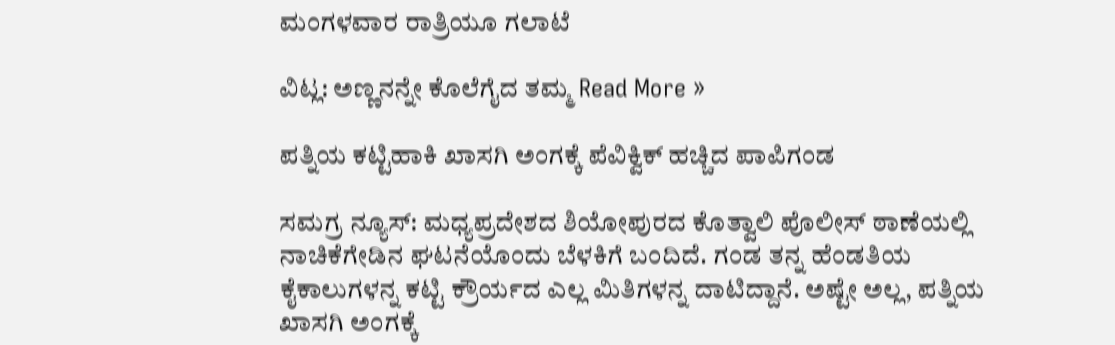ಮಂಗಳವಾರ ರಾತ್ರಿಯೂ ಗಲಾಟೆ

ವಿಟ್ಲ: ಅಣ್ಣನನ್ನೇ ಕೊಲೆಗೈದ ತಮ್ಮ Read More »

ಪತ್ನಿಯ ಕಟ್ಟಿಹಾಕಿ ಖಾಸಗಿ ಅಂಗಕ್ಕೆ ಪೆವಿಕ್ವಿಕ್ ಹಚ್ಚಿದ ಪಾಪಿಗಂಡ

ಸಮಗ್ರ ನ್ಯೂಸ್: ಮಧ್ಯಪ್ರದೇಶದ ಶಿಯೋಪುರದ ಕೊತ್ವಾಲಿ ಪೊಲೀಸ್ ಠಾಣೆಯಲ್ಲಿ ನಾಚಿಕೆಗೇಡಿನ ಘಟನೆಯೊಂದು ಬೆಳಕಿಗೆ ಬಂದಿದೆ. ಗಂಡ ತನ್ನ ಹೆಂಡತಿಯ ಕೈಕಾಲುಗಳನ್ನ ಕಟ್ಟಿ ಕ್ರೌರ್ಯದ ಎಲ್ಲ ಮಿತಿಗಳನ್ನ ದಾಟಿದ್ದಾನೆ. ಅಷ್ಟೇ ಅಲ್ಲ, ಪತ್ನಿಯ ಖಾಸಗಿ ಅಂಗಕ್ಕೆ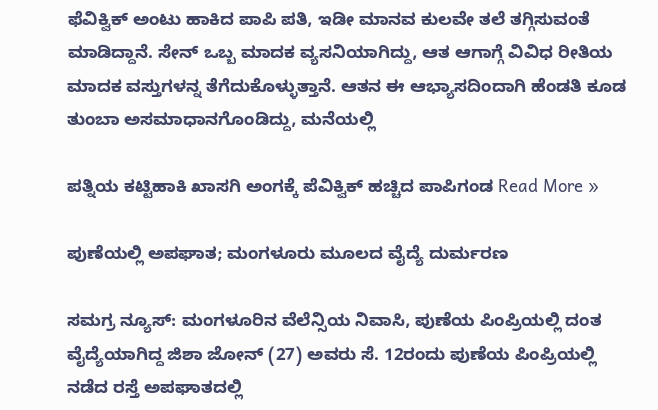ಫೆವಿಕ್ವಿಕ್ ಅಂಟು ಹಾಕಿದ ಪಾಪಿ ಪತಿ, ಇಡೀ ಮಾನವ ಕುಲವೇ ತಲೆ ತಗ್ಗಿಸುವಂತೆ ಮಾಡಿದ್ದಾನೆ. ಸೇನ್ ಒಬ್ಬ ಮಾದಕ ವ್ಯಸನಿಯಾಗಿದ್ದು, ಆತ ಆಗಾಗ್ಗೆ ವಿವಿಧ ರೀತಿಯ ಮಾದಕ ವಸ್ತುಗಳನ್ನ ತೆಗೆದುಕೊಳ್ಳುತ್ತಾನೆ. ಆತನ ಈ ಆಭ್ಯಾಸದಿಂದಾಗಿ ಹೆಂಡತಿ ಕೂಡ ತುಂಬಾ ಅಸಮಾಧಾನಗೊಂಡಿದ್ದು, ಮನೆಯಲ್ಲಿ

ಪತ್ನಿಯ ಕಟ್ಟಿಹಾಕಿ ಖಾಸಗಿ ಅಂಗಕ್ಕೆ ಪೆವಿಕ್ವಿಕ್ ಹಚ್ಚಿದ ಪಾಪಿಗಂಡ Read More »

ಪುಣೆಯಲ್ಲಿ ಅಪಘಾತ; ಮಂಗಳೂರು ಮೂಲದ ವೈದ್ಯೆ ದುರ್ಮರಣ

ಸಮಗ್ರ ನ್ಯೂಸ್: ಮಂಗಳೂರಿನ ವೆಲೆನ್ಸಿಯ ನಿವಾಸಿ, ಪುಣೆಯ ಪಿಂಪ್ರಿಯಲ್ಲಿ ದಂತ ವೈದ್ಯೆಯಾಗಿದ್ದ ಜಿಶಾ ಜೋನ್‌ (27) ಅವರು ಸೆ. 12ರಂದು ಪುಣೆಯ ಪಿಂಪ್ರಿಯಲ್ಲಿ ನಡೆದ ರಸ್ತೆ ಅಪಘಾತದಲ್ಲಿ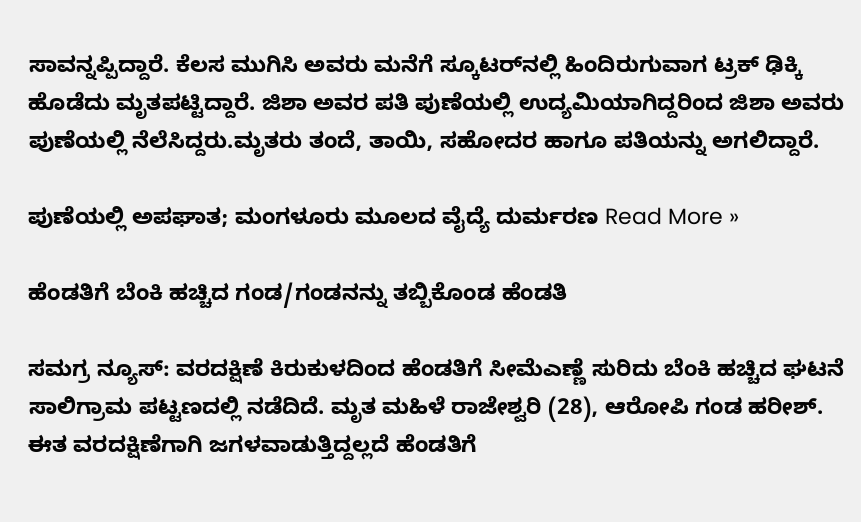ಸಾವನ್ನಪ್ಪಿದ್ದಾರೆ. ಕೆಲಸ‌‌ ಮುಗಿಸಿ ಅವರು ಮನೆಗೆ ಸ್ಕೂಟರ್‌ನಲ್ಲಿ ಹಿಂದಿರುಗುವಾಗ ಟ್ರಕ್‌ ಢಿಕ್ಕಿ ಹೊಡೆದು ಮೃತಪಟ್ಟಿದ್ದಾರೆ. ಜಿಶಾ ಅವರ ಪತಿ ಪುಣೆಯಲ್ಲಿ ಉದ್ಯಮಿಯಾಗಿದ್ದರಿಂದ ಜಿಶಾ ಅವರು ಪುಣೆಯಲ್ಲಿ ನೆಲೆಸಿದ್ದರು.ಮೃತರು ತಂದೆ, ತಾಯಿ, ಸಹೋದರ ಹಾಗೂ ಪತಿಯನ್ನು ಅಗಲಿದ್ದಾರೆ.

ಪುಣೆಯಲ್ಲಿ ಅಪಘಾತ; ಮಂಗಳೂರು ಮೂಲದ ವೈದ್ಯೆ ದುರ್ಮರಣ Read More »

ಹೆಂಡತಿಗೆ ಬೆಂಕಿ ಹಚ್ಚಿದ ಗಂಡ/ಗಂಡನನ್ನು ತಬ್ಬಿಕೊಂಡ ಹೆಂಡತಿ

ಸಮಗ್ರ ನ್ಯೂಸ್: ವರದಕ್ಷಿಣೆ ಕಿರುಕುಳದಿಂದ ಹೆಂಡತಿಗೆ ಸೀಮೆಎಣ್ಣೆ ಸುರಿದು ಬೆಂಕಿ ಹಚ್ಚಿದ ಘಟನೆ ಸಾಲಿಗ್ರಾಮ ಪಟ್ಟಣದಲ್ಲಿ ನಡೆದಿದೆ. ಮೃತ ಮಹಿಳೆ ರಾಜೇಶ್ವರಿ (28), ಆರೋಪಿ ಗಂಡ ಹರೀಶ್. ಈತ ವರದಕ್ಷಿಣೆಗಾಗಿ ಜಗಳವಾಡುತ್ತಿದ್ದಲ್ಲದೆ ಹೆಂಡತಿಗೆ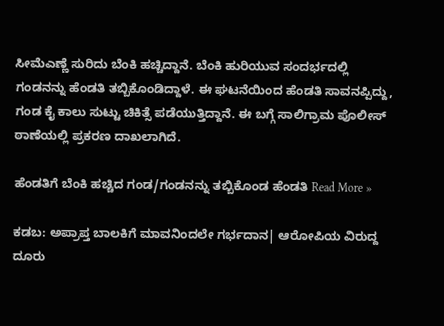ಸೀಮೆಎಣ್ಣೆ ಸುರಿದು ಬೆಂಕಿ ಹಚ್ಚಿದ್ದಾನೆ. ಬೆಂಕಿ ಹುರಿಯುವ ಸಂದರ್ಭದಲ್ಲಿ ಗಂಡನನ್ನು ಹೆಂಡತಿ ತಬ್ಬಿಕೊಂಡಿದ್ದಾಳೆ. ಈ ಘಟನೆಯಿಂದ ಹೆಂಡತಿ ಸಾವನಪ್ಪಿದ್ದು, ಗಂಡ ಕೈ ಕಾಲು ಸುಟ್ಟು ಚಿಕಿತ್ಸೆ ಪಡೆಯುತ್ತಿದ್ದಾನೆ. ಈ ಬಗ್ಗೆ ಸಾಲಿಗ್ರಾಮ ಪೊಲೀಸ್ ಠಾಣೆಯಲ್ಲಿ ಪ್ರಕರಣ ದಾಖಲಾಗಿದೆ.

ಹೆಂಡತಿಗೆ ಬೆಂಕಿ ಹಚ್ಚಿದ ಗಂಡ/ಗಂಡನನ್ನು ತಬ್ಬಿಕೊಂಡ ಹೆಂಡತಿ Read More »

ಕಡಬ: ಅಪ್ರಾಪ್ತ ಬಾಲಕಿಗೆ ಮಾವನಿಂದಲೇ ಗರ್ಭದಾನ| ಆರೋಪಿಯ ವಿರುದ್ದ ದೂರು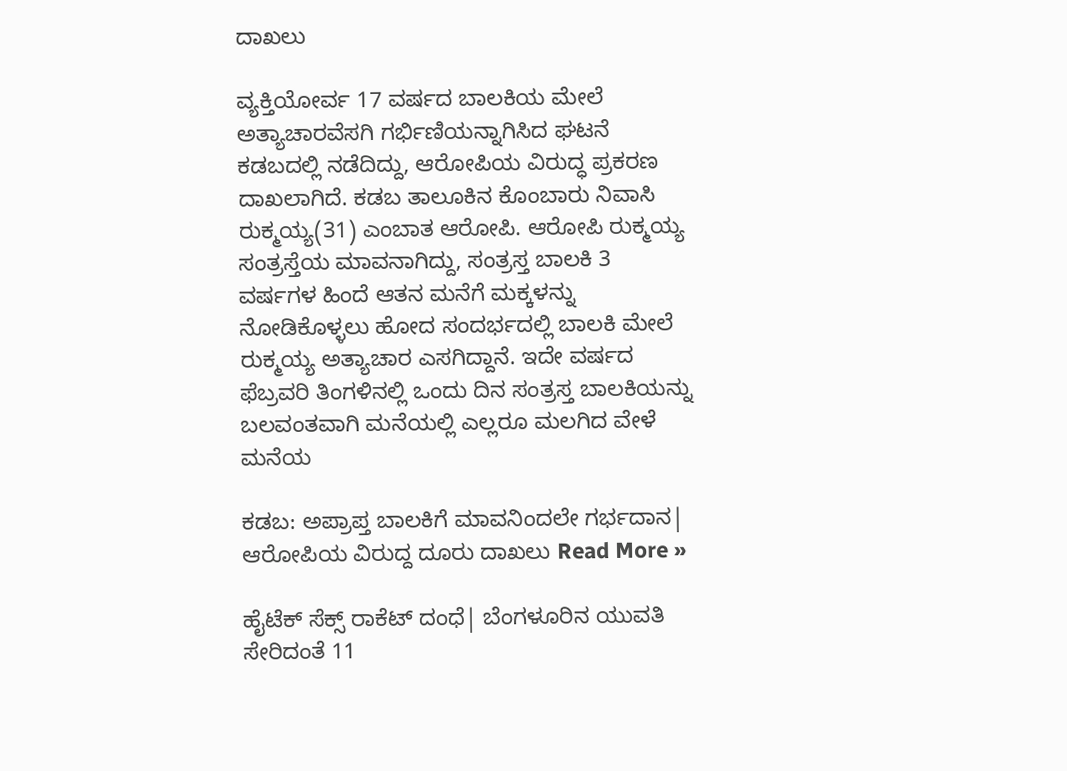ದಾಖಲು

ವ್ಯಕ್ತಿಯೋರ್ವ 17 ವರ್ಷದ ಬಾಲಕಿಯ ಮೇಲೆ ಅತ್ಯಾಚಾರವೆಸಗಿ ಗರ್ಭಿಣಿಯನ್ನಾಗಿಸಿದ ಘಟನೆ ಕಡಬದಲ್ಲಿ ನಡೆದಿದ್ದು, ಆರೋಪಿಯ ವಿರುದ್ಧ ಪ್ರಕರಣ ದಾಖಲಾಗಿದೆ. ಕಡಬ ತಾಲೂಕಿನ ಕೊಂಬಾರು ನಿವಾಸಿ ರುಕ್ಮಯ್ಯ(31) ಎಂಬಾತ ಆರೋಪಿ. ಆರೋಪಿ ರುಕ್ಮಯ್ಯ ಸಂತ್ರಸ್ತೆಯ ಮಾವನಾಗಿದ್ದು, ಸಂತ್ರಸ್ತ ಬಾಲಕಿ 3 ವರ್ಷಗಳ ಹಿಂದೆ ಆತನ ಮನೆಗೆ ಮಕ್ಕಳನ್ನು ನೋಡಿಕೊಳ್ಳಲು ಹೋದ ಸಂದರ್ಭದಲ್ಲಿ ಬಾಲಕಿ ಮೇಲೆ ರುಕ್ಮಯ್ಯ ಅತ್ಯಾಚಾರ ಎಸಗಿದ್ದಾನೆ. ಇದೇ ವರ್ಷದ ಫೆಬ್ರವರಿ ತಿಂಗಳಿನಲ್ಲಿ ಒಂದು ದಿನ ಸಂತ್ರಸ್ತ ಬಾಲಕಿಯನ್ನು ಬಲವಂತವಾಗಿ ಮನೆಯಲ್ಲಿ ಎಲ್ಲರೂ ಮಲಗಿದ ವೇಳೆ ಮನೆಯ

ಕಡಬ: ಅಪ್ರಾಪ್ತ ಬಾಲಕಿಗೆ ಮಾವನಿಂದಲೇ ಗರ್ಭದಾನ| ಆರೋಪಿಯ ವಿರುದ್ದ ದೂರು ದಾಖಲು Read More »

ಹೈಟೆಕ್ ಸೆಕ್ಸ್ ರಾಕೆಟ್ ದಂಧೆ| ಬೆಂಗಳೂರಿನ ಯುವತಿ ಸೇರಿದಂತೆ 11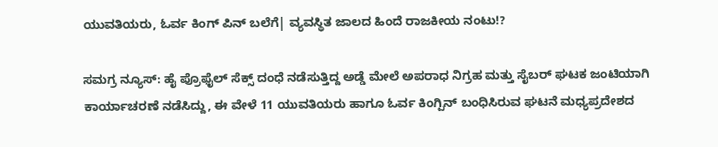ಯುವತಿಯರು, ಓರ್ವ ಕಿಂಗ್ ಪಿನ್ ಬಲೆಗೆ| ವ್ಯವಸ್ಥಿತ ಜಾಲದ ಹಿಂದೆ ರಾಜಕೀಯ ನಂಟು!?

ಸಮಗ್ರ ನ್ಯೂಸ್: ಹೈ ಪ್ರೊಫೈಲ್ ಸೆಕ್ಸ್ ದಂಧೆ ನಡೆಸುತ್ತಿದ್ದ ಅಡ್ಡೆ ಮೇಲೆ ಅಪರಾಧ ನಿಗ್ರಹ ಮತ್ತು ಸೈಬರ್ ಘಟಕ ಜಂಟಿಯಾಗಿ ಕಾರ್ಯಾಚರಣೆ ನಡೆಸಿದ್ದು, ಈ ವೇಳೆ 11 ಯುವತಿಯರು ಹಾಗೂ ಓರ್ವ ಕಿಂಗ್ಪಿನ್ ಬಂಧಿಸಿರುವ ಘಟನೆ ಮಧ್ಯಪ್ರದೇಶದ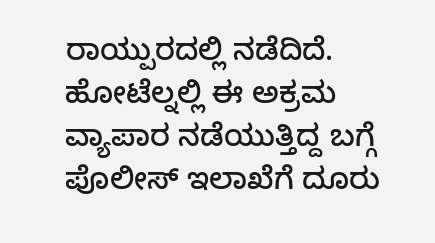ರಾಯ್ಪುರದಲ್ಲಿ ನಡೆದಿದೆ. ಹೋಟೆಲ್ನಲ್ಲಿ ಈ ಅಕ್ರಮ ವ್ಯಾಪಾರ ನಡೆಯುತ್ತಿದ್ದ ಬಗ್ಗೆ ಪೊಲೀಸ್ ಇಲಾಖೆಗೆ ದೂರು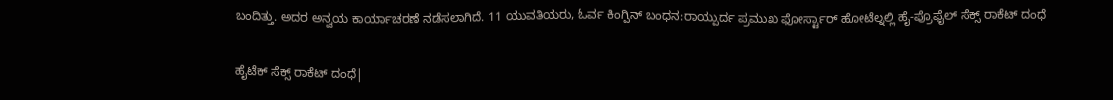ಬಂದಿತ್ತು. ಅದರ ಅನ್ವಯ ಕಾರ್ಯಾಚರಣೆ ನಡೆಸಲಾಗಿದೆ. 11 ಯುವತಿಯರು, ಓರ್ವ ಕಿಂಗ್ಪಿನ್ ಬಂಧನ:ರಾಯ್ಪುರ್ದ ಪ್ರಮುಖ ಫೋರ್ಸ್ಟಾರ್ ಹೋಟೆಲ್ನಲ್ಲಿ ಹೈ-ಪ್ರೊಫೈಲ್ ಸೆಕ್ಸ್ ರಾಕೆಟ್ ದಂಧೆ

ಹೈಟೆಕ್ ಸೆಕ್ಸ್ ರಾಕೆಟ್ ದಂಧೆ|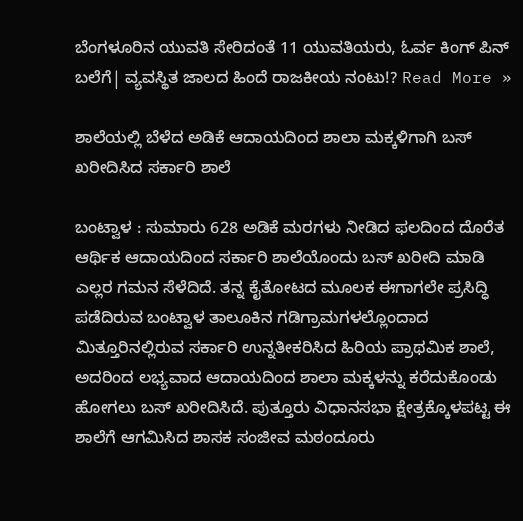ಬೆಂಗಳೂರಿನ ಯುವತಿ ಸೇರಿದಂತೆ 11 ಯುವತಿಯರು, ಓರ್ವ ಕಿಂಗ್ ಪಿನ್ ಬಲೆಗೆ| ವ್ಯವಸ್ಥಿತ ಜಾಲದ ಹಿಂದೆ ರಾಜಕೀಯ ನಂಟು!? Read More »

ಶಾಲೆಯಲ್ಲಿ ಬೆಳೆದ ಅಡಿಕೆ ಆದಾಯದಿಂದ ಶಾಲಾ ಮಕ್ಕಳಿಗಾಗಿ ಬಸ್ ಖರೀದಿಸಿದ ಸರ್ಕಾರಿ ಶಾಲೆ

ಬಂಟ್ವಾಳ : ಸುಮಾರು 628 ಅಡಿಕೆ ಮರಗಳು ನೀಡಿದ ಫಲದಿಂದ ದೊರೆತ ಆರ್ಥಿಕ ಆದಾಯದಿಂದ ಸರ್ಕಾರಿ ಶಾಲೆಯೊಂದು ಬಸ್ ಖರೀದಿ ಮಾಡಿ ಎಲ್ಲರ ಗಮನ ಸೆಳೆದಿದೆ. ತನ್ನ ಕೈತೋಟದ ಮೂಲಕ ಈಗಾಗಲೇ ಪ್ರಸಿದ್ಧಿ ಪಡೆದಿರುವ ಬಂಟ್ವಾಳ ತಾಲೂಕಿನ ಗಡಿಗ್ರಾಮಗಳಲ್ಲೊಂದಾದ ಮಿತ್ತೂರಿನಲ್ಲಿರುವ ಸರ್ಕಾರಿ ಉನ್ನತೀಕರಿಸಿದ ಹಿರಿಯ ಪ್ರಾಥಮಿಕ ಶಾಲೆ, ಅದರಿಂದ ಲಭ್ಯವಾದ ಆದಾಯದಿಂದ ಶಾಲಾ ಮಕ್ಕಳನ್ನು ಕರೆದುಕೊಂಡು ಹೋಗಲು ಬಸ್ ಖರೀದಿಸಿದೆ. ಪುತ್ತೂರು ವಿಧಾನಸಭಾ ಕ್ಷೇತ್ರಕ್ಕೊಳಪಟ್ಟ ಈ ಶಾಲೆಗೆ ಆಗಮಿಸಿದ ಶಾಸಕ ಸಂಜೀವ ಮಠಂದೂರು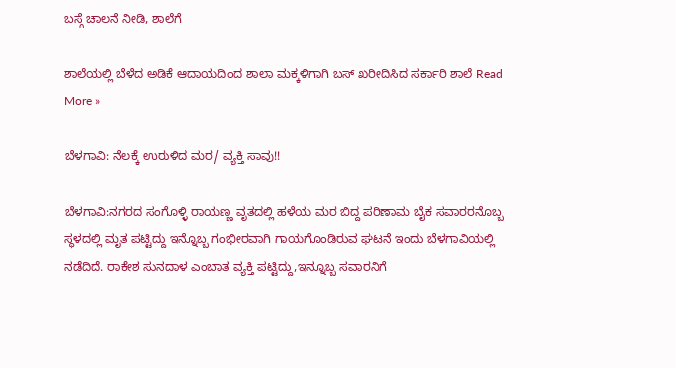ಬಸ್ಗೆ ಚಾಲನೆ ನೀಡಿ, ಶಾಲೆಗೆ

ಶಾಲೆಯಲ್ಲಿ ಬೆಳೆದ ಅಡಿಕೆ ಆದಾಯದಿಂದ ಶಾಲಾ ಮಕ್ಕಳಿಗಾಗಿ ಬಸ್ ಖರೀದಿಸಿದ ಸರ್ಕಾರಿ ಶಾಲೆ Read More »

ಬೆಳಗಾವಿ: ನೆಲಕ್ಕೆ ಉರುಳಿದ ಮರ/ ವ್ಯಕ್ತಿ ಸಾವು!!

ಬೆಳಗಾವಿ:ನಗರದ ಸಂಗೊಳ್ಳಿ ರಾಯಣ್ಣ ವೃತದಲ್ಲಿ ಹಳೆಯ ಮರ ಬಿದ್ದ ಪರಿಣಾಮ ಬೈಕ ಸವಾರರನೊಬ್ಬ ಸ್ಥಳದಲ್ಲಿ ಮೃತ ಪಟ್ಟಿದ್ದು ಇನ್ನೊಬ್ಬ ಗಂಭೀರವಾಗಿ ಗಾಯಗೊಂಡಿರುವ ಘಟನೆ ಇಂದು ಬೆಳಗಾವಿಯಲ್ಲಿ ನಡೆದಿದೆ. ರಾಕೇಶ ಸುನದಾಳ ಎಂಬಾತ ವ್ಯಕ್ತಿ ಪಟ್ಟಿದ್ದು,ಇನ್ನೂಬ್ಬ ಸವಾರನಿಗೆ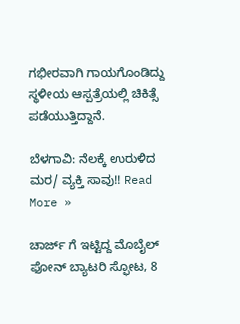ಗಭೀರವಾಗಿ ಗಾಯಗೊಂಡಿದ್ದು ಸ್ಥಳೀಯ ಆಸ್ಪತ್ರೆಯಲ್ಲಿ ಚಿಕಿತ್ಸೆ ಪಡೆಯುತ್ತಿದ್ದಾನೆ.

ಬೆಳಗಾವಿ: ನೆಲಕ್ಕೆ ಉರುಳಿದ ಮರ/ ವ್ಯಕ್ತಿ ಸಾವು!! Read More »

ಚಾರ್ಜ್ ಗೆ ಇಟ್ಟಿದ್ದ ಮೊಬೈಲ್ ಫೋನ್ ಬ್ಯಾಟರಿ ಸ್ಫೋಟ, 8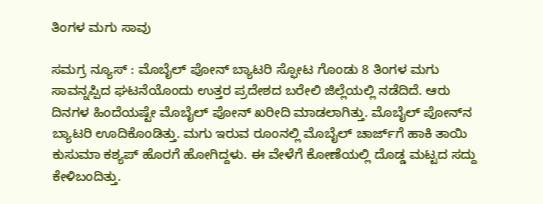ತಿಂಗಳ ಮಗು ಸಾವು

ಸಮಗ್ರ ನ್ಯೂಸ್ : ಮೊಬೈಲ್‌ ಪೋನ್‌ ಬ್ಯಾಟರಿ ಸ್ಫೋಟ ಗೊಂಡು 8 ತಿಂಗಳ ಮಗು ಸಾವನ್ನಪ್ಪಿದ ಘಟನೆಯೊಂದು ಉತ್ತರ ಪ್ರದೇಶದ ಬರೇಲಿ ಜಿಲ್ಲೆಯಲ್ಲಿ ನಡೆದಿದೆ. ಆರು ದಿನಗಳ ಹಿಂದೆಯಷ್ಟೇ ಮೊಬೈಲ್‌ ಪೋನ್‌ ಖರೀದಿ ಮಾಡಲಾಗಿತ್ತು. ಮೊಬೈಲ್‌ ಪೋನ್‌ನ ಬ್ಯಾಟರಿ ಊದಿಕೊಂಡಿತ್ತು. ಮಗು ಇರುವ ರೂಂನಲ್ಲಿ ಮೊಬೈಲ್‌ ಚಾರ್ಜ್‌ಗೆ ಹಾಕಿ ತಾಯಿ ಕುಸುಮಾ ಕಶ್ಯಪ್ ಹೊರಗೆ ಹೋಗಿದ್ದಳು. ಈ ವೇಳೆಗೆ ಕೋಣೆಯಲ್ಲಿ ದೊಡ್ಡ ಮಟ್ಟದ ಸದ್ದು ಕೇಳಿಬಂದಿತ್ತು.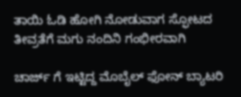ತಾಯಿ ಓಡಿ ಹೋಗಿ ನೋಡುವಾಗ ಸ್ಫೋಟದ ತೀವ್ರತೆಗೆ ಮಗು ನಂದಿನಿ ಗಂಭೀರವಾಗಿ

ಚಾರ್ಜ್ ಗೆ ಇಟ್ಟಿದ್ದ ಮೊಬೈಲ್ ಫೋನ್ ಬ್ಯಾಟರಿ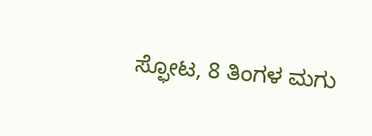ಸ್ಫೋಟ, 8 ತಿಂಗಳ ಮಗು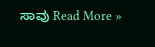ಸಾವು Read More »